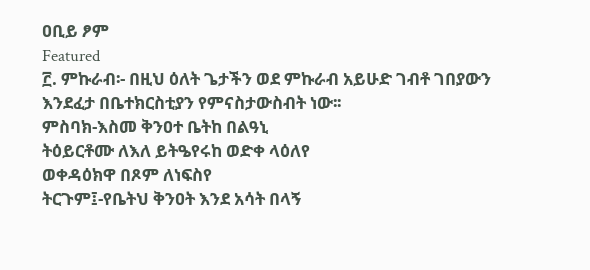ዐቢይ ፆም
Featured
፫. ምኩራብ፡- በዚህ ዕለት ጌታችን ወደ ምኩራብ አይሁድ ገብቶ ገበያውን እንደፈታ በቤተክርስቲያን የምናስታውስብት ነው፡፡
ምስባክ-እስመ ቅንዐተ ቤትከ በልዓኒ
ትዕይርቶሙ ለእለ ይትዔየሩከ ወድቀ ላዕለየ
ወቀዳዕክዋ በጾም ለነፍስየ
ትርጉም፤-የቤትህ ቅንዐት እንደ አሳት በላኝ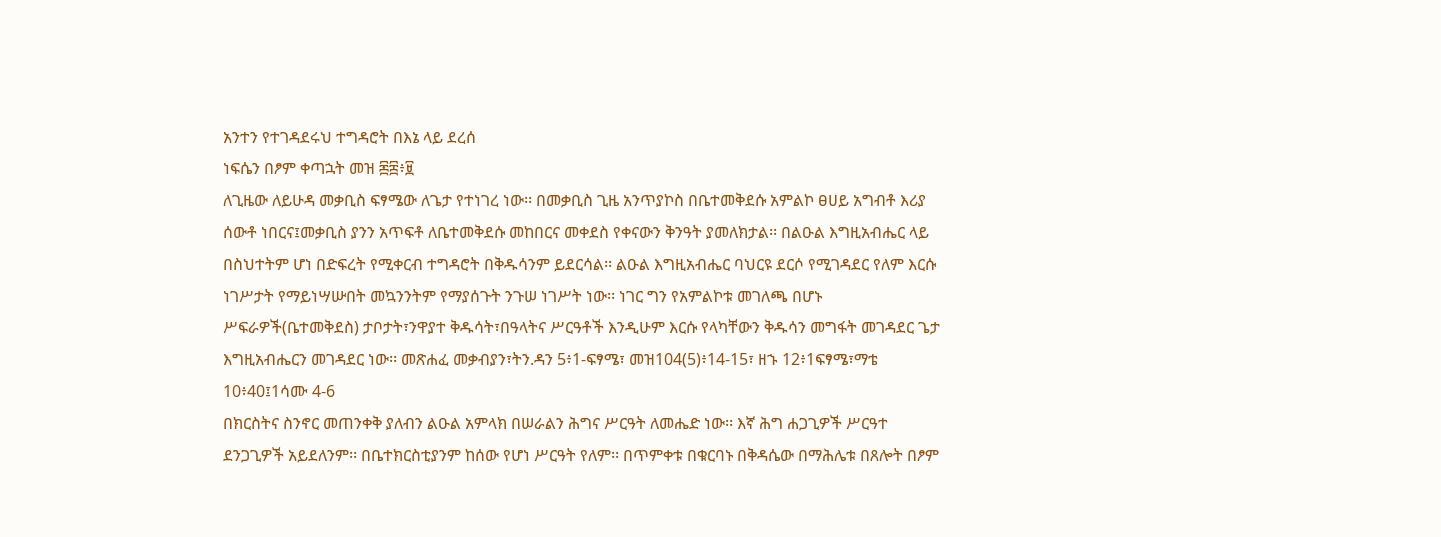አንተን የተገዳደሩህ ተግዳሮት በእኔ ላይ ደረሰ
ነፍሴን በፆም ቀጣኋት መዝ ፷፰፥፱
ለጊዜው ለይሁዳ መቃቢስ ፍፃሜው ለጌታ የተነገረ ነው፡፡ በመቃቢስ ጊዜ አንጥያኮስ በቤተመቅደሱ አምልኮ ፀሀይ አግብቶ እሪያ ሰውቶ ነበርና፤መቃቢስ ያንን አጥፍቶ ለቤተመቅደሱ መከበርና መቀደስ የቀናውን ቅንዓት ያመለክታል፡፡ በልዑል እግዚአብሔር ላይ በስህተትም ሆነ በድፍረት የሚቀርብ ተግዳሮት በቅዱሳንም ይደርሳል፡፡ ልዑል እግዚአብሔር ባህርዩ ደርሶ የሚገዳደር የለም እርሱ ነገሥታት የማይነሣሡበት መኳንንትም የማያሰጉት ንጉሠ ነገሥት ነው፡፡ ነገር ግን የአምልኮቱ መገለጫ በሆኑ ሥፍራዎች(ቤተመቅደስ) ታቦታት፣ንዋያተ ቅዱሳት፣በዓላትና ሥርዓቶች እንዲሁም እርሱ የላካቸውን ቅዱሳን መግፋት መገዳደር ጌታ እግዚአብሔርን መገዳደር ነው፡፡ መጽሐፈ መቃብያን፣ትን.ዳን 5፥1-ፍፃሜ፣ መዝ104(5)፥14-15፣ ዘኁ 12፥1ፍፃሜ፣ማቴ 10፥40፤1ሳሙ 4-6
በክርስትና ስንኖር መጠንቀቅ ያለብን ልዑል አምላክ በሠራልን ሕግና ሥርዓት ለመሔድ ነው፡፡ እኛ ሕግ ሐጋጊዎች ሥርዓተ ደንጋጊዎች አይደለንም፡፡ በቤተክርስቲያንም ከሰው የሆነ ሥርዓት የለም፡፡ በጥምቀቱ በቁርባኑ በቅዳሴው በማሕሌቱ በጸሎት በፆም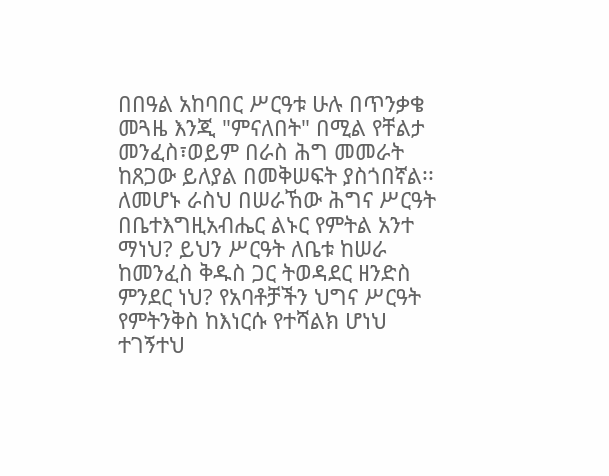በበዓል አከባበር ሥርዓቱ ሁሉ በጥንቃቄ መጓዜ እንጂ "ምናለበት" በሚል የቸልታ መንፈስ፣ወይም በራስ ሕግ መመራት ከጸጋው ይለያል በመቅሠፍት ያስጎበኛል፡፡ ለመሆኑ ራስህ በሠራኸው ሕግና ሥርዓት በቤተእግዚአብሔር ልኑር የምትል አንተ ማነህ? ይህን ሥርዓት ለቤቱ ከሠራ ከመንፈስ ቅዱስ ጋር ትወዳደር ዘንድስ ምንደር ነህ? የአባቶቻችን ህግና ሥርዓት የምትንቅስ ከእነርሱ የተሻልክ ሆነህ ተገኝተህ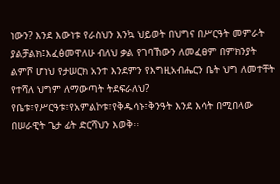ነውን? እንደ እውነቱ የራስህን እንኳ ህይወት በህግና በሥርዓት መምራት ያልቻልክ፤እፈፅመዋለሁ ብለህ ቃል የገባኸውን ለመፈፀም በምክንያት ልምሾ ሆነህ የታሠርክ አንተ እንደምን የእግዚአብሔርን ቤት ህግ ለመተቸት የተሻለ ህግም ለማውጣት ትደፍራለህ?
የቤቱ፣የሥርዓቱ፣የአምልኮቱ፣የቅዱሳኑ፣ቅንዓት እንደ እሳት በሚበላው በሠራዊት ጌታ ፊት ድርሻህን እወቅ፡፡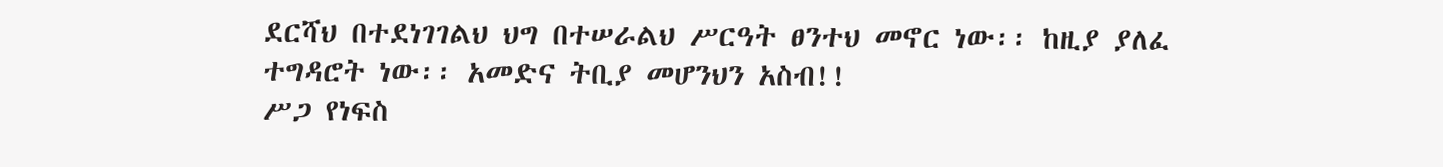ደርሻህ በተደነገገልህ ህግ በተሠራልህ ሥርዓት ፀንተህ መኖር ነው፡፡ ከዚያ ያለፈ ተግዳሮት ነው፡፡ አመድና ትቢያ መሆንህን አስብ!!
ሥጋ የነፍስ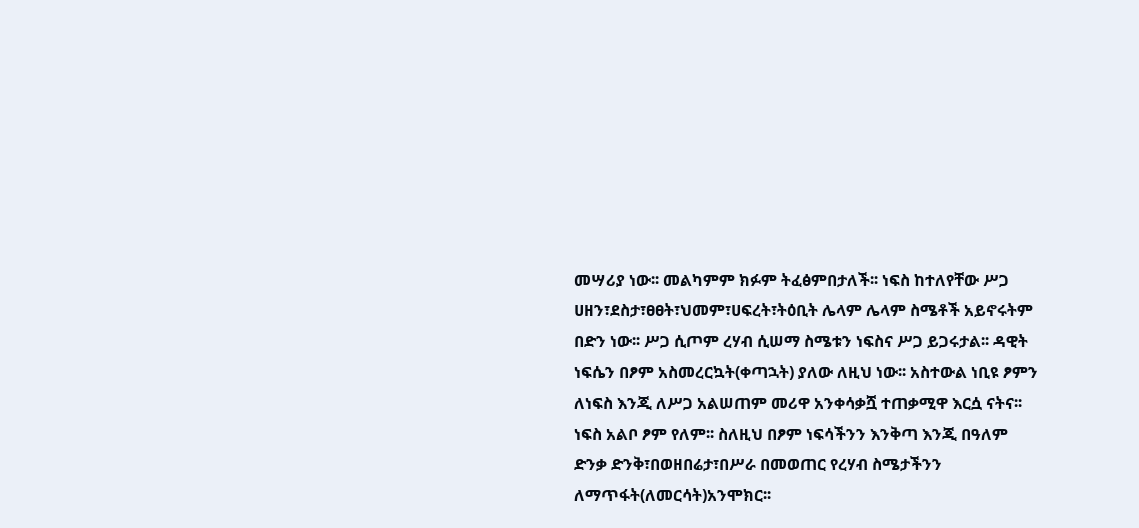መሣሪያ ነው፡፡ መልካምም ክፉም ትፈፅምበታለች፡፡ ነፍስ ከተለየቸው ሥጋ ሀዘን፣ደስታ፣ፀፀት፣ህመም፣ሀፍረት፣ትዕቢት ሌላም ሌላም ስሜቶች አይኖሩትም በድን ነው፡፡ ሥጋ ሲጦም ረሃብ ሲሠማ ስሜቱን ነፍስና ሥጋ ይጋሩታል፡፡ ዳዊት ነፍሴን በፆም አስመረርኳት(ቀጣኋት) ያለው ለዚህ ነው፡፡ አስተውል ነቢዩ ፆምን ለነፍስ እንጂ ለሥጋ አልሠጠም መሪዋ አንቀሳቃሿ ተጠቃሚዋ እርሷ ናትና፡፡ ነፍስ አልቦ ፆም የለም፡፡ ስለዚህ በፆም ነፍሳችንን እንቅጣ እንጂ በዓለም ድንቃ ድንቅ፣በወዘበሬታ፣በሥራ በመወጠር የረሃብ ስሜታችንን ለማጥፋት(ለመርሳት)አንሞክር፡፡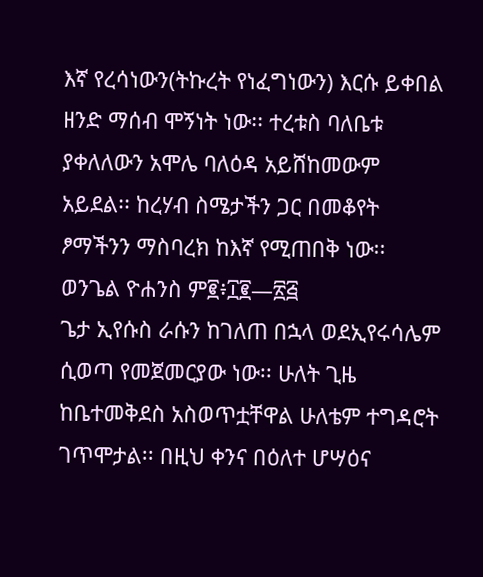እኛ የረሳነውን(ትኩረት የነፈግነውን) እርሱ ይቀበል ዘንድ ማሰብ ሞኝነት ነው፡፡ ተረቱስ ባለቤቱ ያቀለለውን አሞሌ ባለዕዳ አይሸከመውም አይደል፡፡ ከረሃብ ስሜታችን ጋር በመቆየት ፆማችንን ማስባረክ ከእኛ የሚጠበቅ ነው፡፡
ወንጌል ዮሐንስ ም፪፥፲፪—፳፭
ጌታ ኢየሱስ ራሱን ከገለጠ በኋላ ወደኢየሩሳሌም ሲወጣ የመጀመርያው ነው፡፡ ሁለት ጊዜ ከቤተመቅደስ አስወጥቷቸዋል ሁለቴም ተግዳሮት ገጥሞታል፡፡ በዚህ ቀንና በዕለተ ሆሣዕና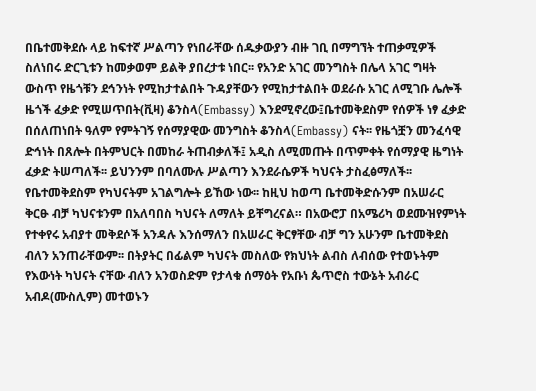በቤተመቅደሱ ላይ ከፍተኛ ሥልጣን የነበራቸው ሰዱቃውያን ብዙ ገቢ በማግኘት ተጠቃሚዎች ስለነበሩ ድርጊቱን ከመቃወም ይልቅ ያበረታቱ ነበር፡፡ የአንድ አገር መንግስት በሌላ አገር ግዛት ውስጥ የዜጎቹን ደኅንነት የሚከታተልበት ጉዳያቸውን የሚከታተልበት ወደራሱ አገር ለሚገቡ ሌሎች ዜጎች ፈቃድ የሚሠጥበት(ቪዛ) ቆንስላ(Embassy) እንደሚኖረው፤ቤተመቅደስም የሰዎች ነፃ ፈቃድ በሰለጠነበት ዓለም የምትገኝ የሰማያዊው መንግስት ቆንስላ(Embassy) ናት፡፡ የዜጎቿን መንፈሳዊ ድኅነት በጸሎት በትምህርት በመከራ ትጠብቃለች፤ አዲስ ለሚመጡት በጥምቀት የሰማያዊ ዜግነት ፈቃድ ትሠጣለች፡፡ ይህንንም በባለሙሉ ሥልጣን እንደራሴዎች ካህናት ታስፈፅማለች፡፡ የቤተመቅደስም የካህናትም አገልግሎት ይኸው ነው፡፡ ከዚህ ከወጣ ቤተመቅድሱንም በአሠራር ቅርፁ ብቻ ካህናቱንም በአለባበስ ካህናት ለማለት ይቸግረናል። በአውሮፓ በአሜሪካ ወደሙዝየምነት የተቀየሩ አብያተ መቅደሶች አንዳሉ እንሰማለን በአሠራር ቅርፃቸው ብቻ ግን አሁንም ቤተመቅደስ ብለን አንጠራቸውም፡፡ በትያትር በፊልም ካህናት መስለው የክህነት ልብስ ለብሰው የተወኑትም የእውነት ካህናት ናቸው ብለን አንወስድም የታላቁ ሰማዕት የአቡነ ጴጥሮስ ተውኔት አብራር አብዶ(ሙስሊም) መተወኑን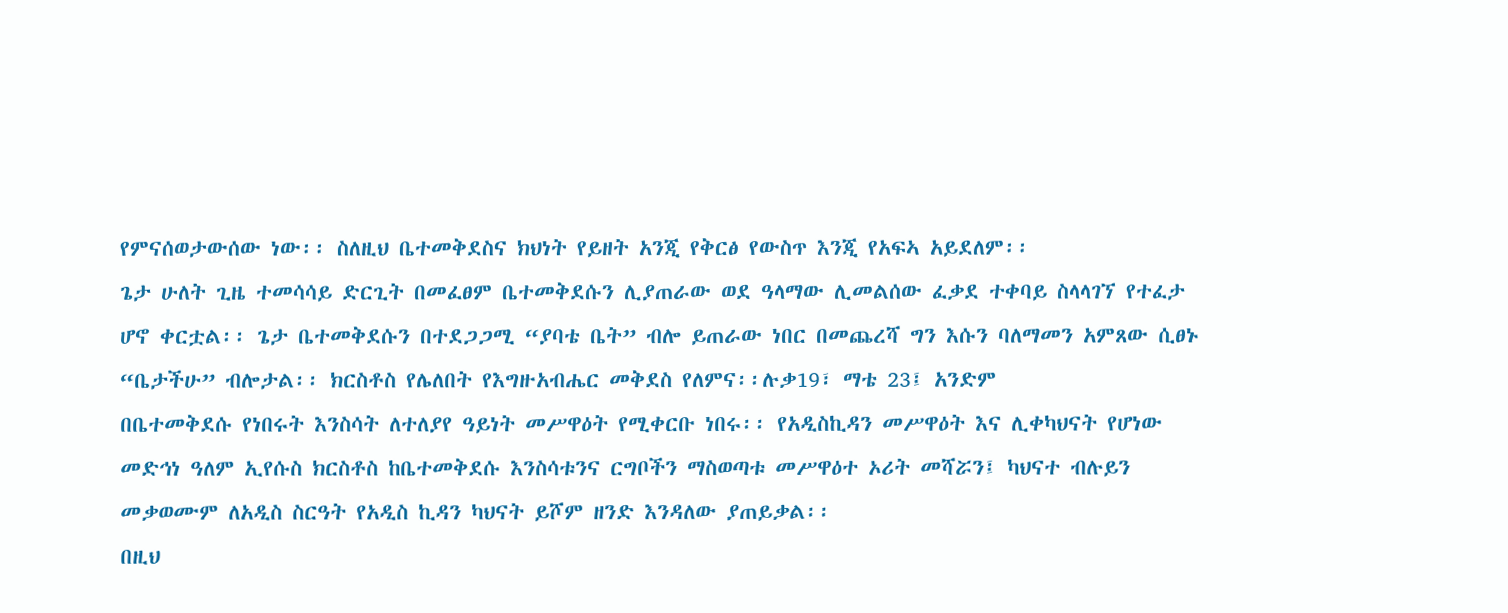የምናሰወታውሰው ነው፡፡ ስለዚህ ቤተመቅደስና ክህነት የይዘት አንጂ የቅርፅ የውስጥ እንጂ የአፍኣ አይደለም፡፡
ጌታ ሁለት ጊዜ ተመሳሳይ ድርጊት በመፈፀም ቤተመቅደሱን ሊያጠራው ወደ ዓላማው ሊመልሰው ፈቃደ ተቀባይ ስላላገኘ የተፈታ ሆኖ ቀርቷል፡፡ ጌታ ቤተመቅደሱን በተደጋጋሚ “ያባቴ ቤት” ብሎ ይጠራው ነበር በመጨረሻ ግን እሱን ባለማመን አምጸው ሲፀኑ “ቤታችሁ” ብሎታል፡፡ ክርስቶስ የሌለበት የእግዙአብሔር መቅደስ የለምና፡፡ሉቃ19፣ ማቴ 23፤ አንድም
በቤተመቅደሱ የነበሩት እንስሳት ለተለያየ ዓይነት መሥዋዕት የሚቀርቡ ነበሩ፡፡ የአዲስኪዳን መሥዋዕት እና ሊቀካህናት የሆነው መድኅነ ዓለም ኢየሱስ ክርስቶስ ከቤተመቅደሱ እንስሳቱንና ርግቦችን ማስወጣቱ መሥዋዕተ ኦሪት መሻሯን፤ ካህናተ ብሉይን መቃወሙም ለአዲስ ስርዓት የአዲስ ኪዳን ካህናት ይሾም ዘንድ እንዳለው ያጠይቃል፡፡
በዚህ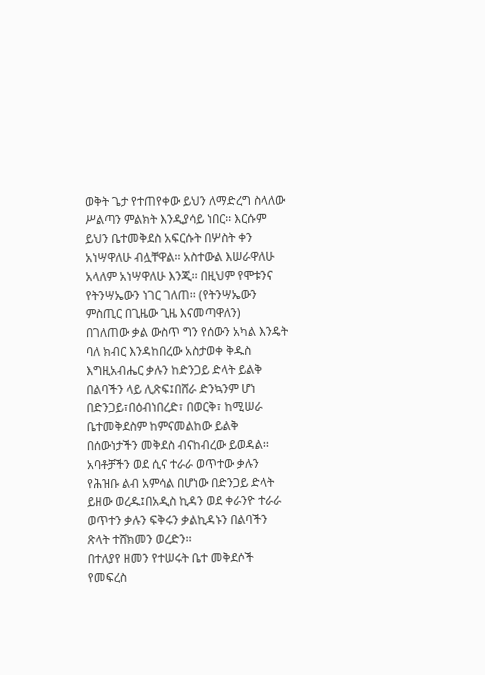ወቅት ጌታ የተጠየቀው ይህን ለማድረግ ስላለው ሥልጣን ምልክት እንዲያሳይ ነበር፡፡ እርሱም ይህን ቤተመቅደስ አፍርሱት በሦስት ቀን አነሣዋለሁ ብሏቸዋል፡፡ አስተውል እሠራዋለሁ አላለም አነሣዋለሁ እንጂ፡፡ በዚህም የሞቱንና የትንሣኤውን ነገር ገለጠ፡፡ (የትንሣኤውን ምስጢር በጊዜው ጊዜ እናመጣዋለን)
በገለጠው ቃል ውስጥ ግን የሰውን አካል እንዴት ባለ ክብር እንዳከበረው አስታወቀ ቅዱስ እግዚአብሔር ቃሉን ከድንጋይ ድላት ይልቅ በልባችን ላይ ሊጽፍ፤በሸራ ድንኳንም ሆነ በድንጋይ፣በዕብነበረድ፣ በወርቅ፣ ከሚሠራ ቤተመቅደስም ከምናመልከው ይልቅ በሰውነታችን መቅደስ ብናከብረው ይወዳል፡፡
አባቶቻችን ወደ ሲና ተራራ ወጥተው ቃሉን የሕዝቡ ልብ አምሳል በሆነው በድንጋይ ድላት ይዘው ወረዱ፤በአዲስ ኪዳን ወደ ቀራንዮ ተራራ ወጥተን ቃሉን ፍቅሩን ቃልኪዳኑን በልባችን ጽላት ተሸክመን ወረድን፡፡
በተለያየ ዘመን የተሠሩት ቤተ መቅደሶች የመፍረስ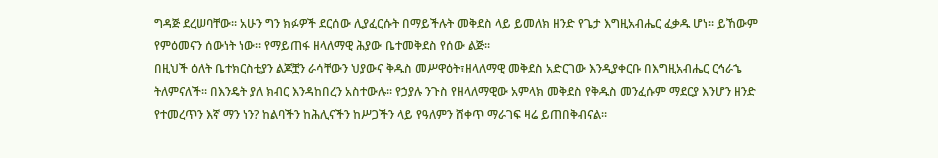ግዳጅ ደረሠባቸው፡፡ አሁን ግን ክፉዎች ደርሰው ሊያፈርሱት በማይችሉት መቅደስ ላይ ይመለክ ዘንድ የጌታ እግዚአብሔር ፈቃዱ ሆነ፡፡ ይኸውም የምዕመናን ሰውነት ነው፡፡ የማይጠፋ ዘላለማዊ ሕያው ቤተመቅደስ የሰው ልጅ፡፡
በዚህች ዕለት ቤተክርስቲያን ልጆቿን ራሳቸውን ህያውና ቅዱስ መሥዋዕት፣ዘላለማዊ መቅደስ አድርገው እንዲያቀርቡ በእግዚአብሔር ርኅራኄ ትለምናለች፡፡ በእንዴት ያለ ክብር እንዳከበረን አስተውሉ፡፡ የኃያሉ ንጉስ የዘላለማዊው አምላክ መቅደስ የቅዱስ መንፈሱም ማደርያ እንሆን ዘንድ የተመረጥን እኛ ማን ነን? ከልባችን ከሕሊናችን ከሥጋችን ላይ የዓለምን ሸቀጥ ማራገፍ ዛሬ ይጠበቅብናል፡፡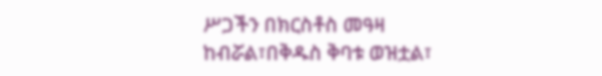ሥጋችን በክርስቶስ መዓዛ ከብሯል፣በቅዱስ ቅባቱ ወዝቷል፣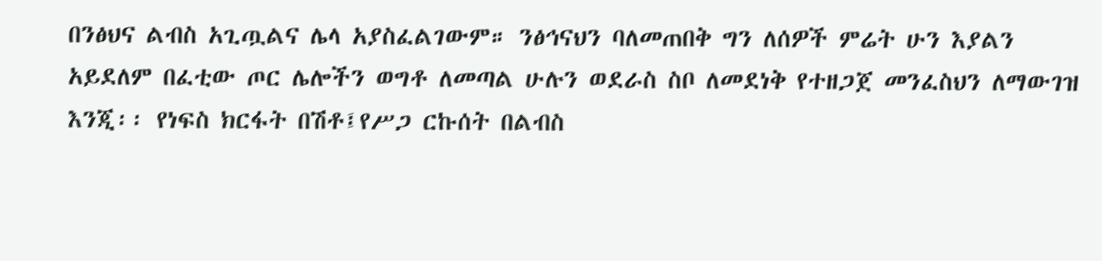በንፅህና ልብስ አጊጧልና ሌላ አያስፈልገውም። ንፅኅናህን ባለመጠበቅ ግን ለሰዎች ምሬት ሁን እያልን አይደለም በፈቲው ጦር ሌሎችን ወግቶ ለመጣል ሁሉን ወደራስ ስቦ ለመደነቅ የተዘጋጀ መንፈስህን ለማውገዝ እንጂ፡፡ የነፍስ ክርፋት በሽቶ፤የሥጋ ርኩሰት በልብስ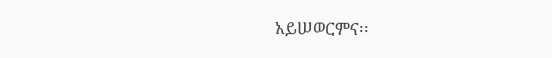አይሠወርምና፡፡